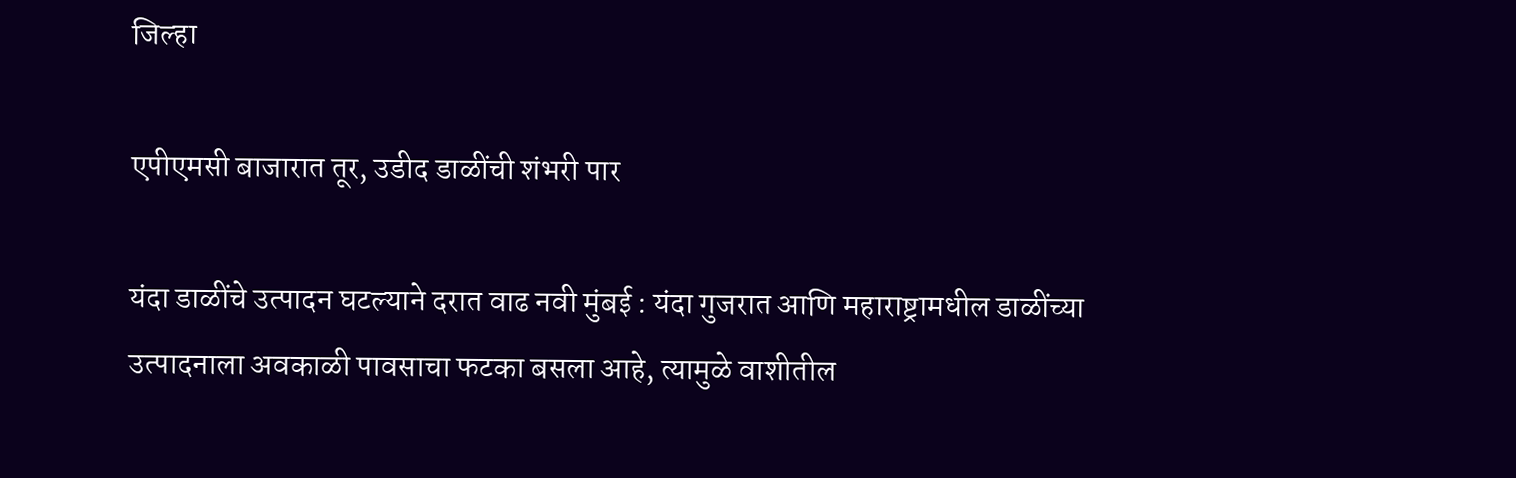जिल्हा

एपीएमसी बाजारात तूर, उडीद डाळींची शंभरी पार

यंदा डाळींचे उत्पादन घटल्याने दरात वाढ नवी मुंबई : यंदा गुजरात आणि महाराष्ट्रामधील डाळींच्या उत्पादनाला अवकाळी पावसाचा फटका बसला आहे, त्यामुळे वाशीतील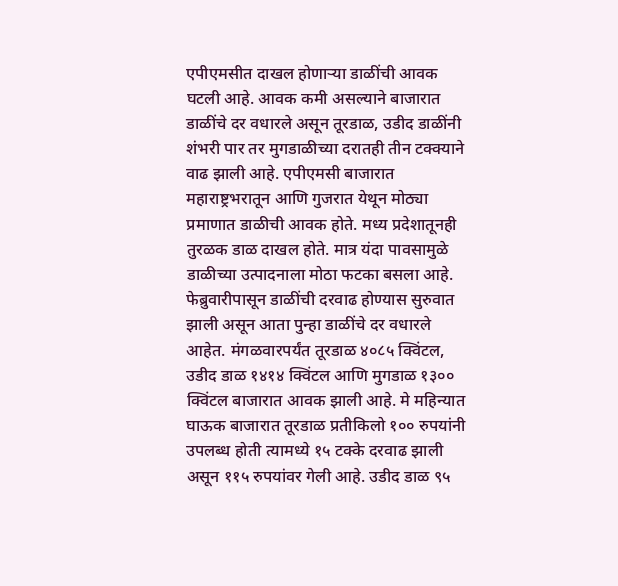एपीएमसीत दाखल होणाऱ्या डाळींची आवक घटली आहे. आवक कमी असल्याने बाजारात डाळींचे दर वधारले असून तूरडाळ, उडीद डाळींनी शंभरी पार तर मुगडाळीच्या दरातही तीन टक्क्याने वाढ झाली आहे. एपीएमसी बाजारात महाराष्ट्रभरातून आणि गुजरात येथून मोठ्या प्रमाणात डाळीची आवक होते. मध्य प्रदेशातूनही तुरळक डाळ दाखल होते. मात्र यंदा पावसामुळे डाळीच्या उत्पादनाला मोठा फटका बसला आहे. फेब्रुवारीपासून डाळींची दरवाढ होण्यास सुरुवात झाली असून आता पुन्हा डाळींचे दर वधारले आहेत. मंगळवारपर्यंत तूरडाळ ४०८५ क्विंटल, उडीद डाळ १४१४ क्विंटल आणि मुगडाळ १३०० क्विंटल बाजारात आवक झाली आहे. मे महिन्यात घाऊक बाजारात तूरडाळ प्रतीकिलो १०० रुपयांनी उपलब्ध होती त्यामध्ये १५ टक्के दरवाढ झाली असून ११५ रुपयांवर गेली आहे. उडीद डाळ ९५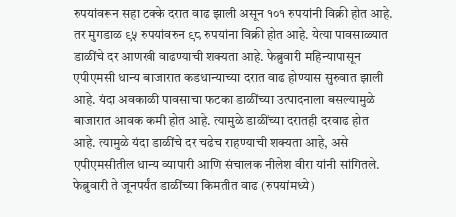रुपयांवरून सहा टक्के दरात वाढ झाली असून १०१ रुपयांनी विक्री होत आहे. तर मुगडाळ ९५ रुपयांवरुन ९८ रुपयांना विक्री होत आहे. येत्या पावसाळ्यात डाळींचे दर आणखी वाढण्याची शक्यता आहे. फेब्रुवारी महिन्यापासून एपीएमसी धान्य बाजारात कडधान्याच्या दरात वाढ होण्यास सुरुवात झाली आहे. यंदा अवकाळी पावसाचा फटका डाळींच्या उत्पादनाला बसल्यामुळे बाजारात आवक कमी होत आहे. त्यामुळे डाळींच्या दरातही दरवाढ होत आहे. त्यामुळे यंदा डाळींचे दर चढेच राहण्याची शक्यता आहे, असे एपीएमसीतील धान्य व्यापारी आणि संचालक नीलेश वीरा यांनी सांगितले. फेब्रुवारी ते जूनपर्यंत डाळींच्या किमतीत वाढ (रुपयांमध्ये)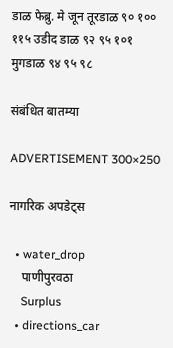डाळ फेब्रु. मे जून तूरडाळ ९० १०० ११५ उडीद डाळ ९२ ९५ १०१ मुगडाळ ९४ ९५ ९८

संबंधित बातम्या

ADVERTISEMENT 300×250

नागरिक अपडेट्स

  • water_drop
    पाणीपुरवठा
    Surplus
  • directions_car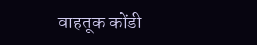वाहतूक कोंडी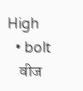High
  • bolt
    वीज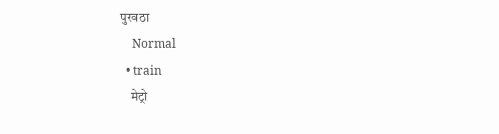पुरवठा
    Normal
  • train
    मेट्रो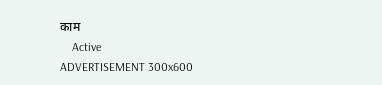काम
    Active
ADVERTISEMENT 300x600